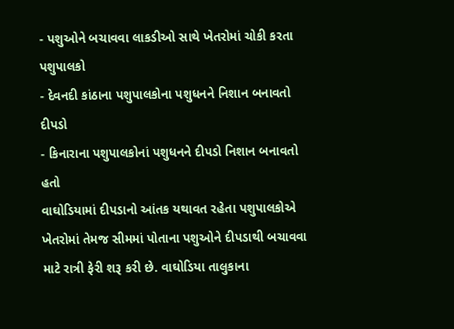- પશુઓને બચાવવા લાકડીઓ સાથે ખેતરોમાં ચોકી કરતા પશુપાલકો
- દેવનદી કાંઠાના પશુપાલકોના પશુધનને નિશાન બનાવતો દીપડો
- કિનારાના પશુપાલકોનાં પશુધનને દીપડો નિશાન બનાવતો હતો
વાઘોડિયામાં દીપડાનો આંતક યથાવત રહેતા પશુપાલકોએ ખેતરોમાં તેમજ સીમમાં પોતાના પશુઓને દીપડાથી બચાવવા માટે રાત્રી ફેરી શરૂ કરી છે. વાઘોડિયા તાલુકાના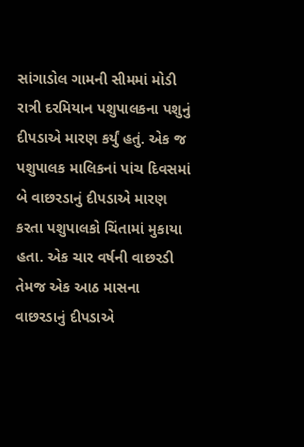સાંગાડોલ ગામની સીમમાં મોડી રાત્રી દરમિયાન પશુપાલકના પશુનું દીપડાએ મારણ કર્યું હતું. એક જ પશુપાલક માલિકનાં પાંચ દિવસમાં બે વાછરડાનું દીપડાએ મારણ કરતા પશુપાલકો ચિંતામાં મુકાયા હતા. એક ચાર વર્ષની વાછરડી તેમજ એક આઠ માસના વાછરડાનું દીપડાએ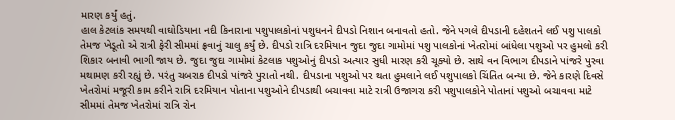મારણ કર્યું હતું.
હાલ કેટલાંક સમયથી વાઘોડિયાના નદી કિનારાના પશુપાલકોનાં પશુધનને દીપડો નિશાન બનાવતો હતો. જેને પગલે દીપડાની દહેશતને લઈ પશુ પાલકો તેમજ ખેડૂતો એ રાત્રી ફેરી સીમમાં ફ્રવાનું ચાલુ કર્યું છે. દીપડો રાત્રિ દરમિયાન જુદા જુદા ગામોમાં પશુ પાલકોનાં ખેતરોમાં બાંધેલા પશુઓ પર હુમલો કરી શિકાર બનાવી ભાગી જાય છે. જુદા જુદા ગામોમાં કેટલાક પશુઓનું દીપડો અત્યાર સુધી મારણ કરી ચૂક્યો છે. સાથે વન વિભાગ દીપડાને પાંજરે પુરવા મથામણ કરી રહ્યું છે. પરંતુ ચબરાક દીપડો પાંજરે પુરાતો નથી. દીપડાના પશુઓ પર થતા હુમલાને લઈ પશુપાલકો ચિંતિત બન્યા છે. જેને કારણે દિવસે ખેતરોમાં મજૂરી કામ કરીને રાત્રિ દરમિયાન પોતાના પશુઓને દીપડાથી બચાવવા માટે રાત્રી ઉજાગરા કરી પશુપાલકોને પોતાનાં પશુઓ બચાવવા માટે સીમમાં તેમજ ખેતરોમાં રાત્રિ રોન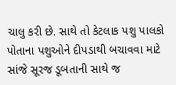ચાલુ કરી છે. સાથે તો કેટલાક પશુ પાલકો પોતાના પશુઓને દીપડાથી બચાવવા માટે સાંજે સૂરજ ડૂબતાની સાથે જ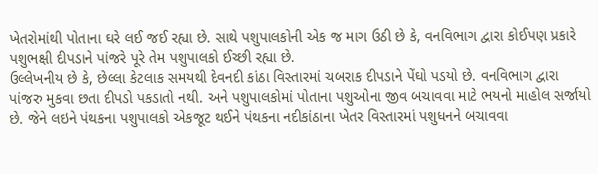ખેતરોમાંથી પોતાના ઘરે લઈ જઈ રહ્યા છે. સાથે પશુપાલકોની એક જ માગ ઉઠી છે કે, વનવિભાગ દ્વારા કોઈપણ પ્રકારે પશુભક્ષી દીપડાને પાંજરે પૂરે તેમ પશુપાલકો ઈચ્છી રહ્યા છે.
ઉલ્લેખનીય છે કે, છેલ્લા કેટલાક સમયથી દેવનદી કાંઠા વિસ્તારમાં ચબરાક દીપડાને પેંઘો પડયો છે. વનવિભાગ દ્વારા પાંજરુ મુકવા છતા દીપડો પકડાતો નથી. અને પશુપાલકોમાં પોતાના પશુઓના જીવ બચાવવા માટે ભયનો માહોલ સર્જાયો છે. જેને લઇને પંથકના પશુપાલકો એકજૂટ થઈને પંથકના નદીકાંઠાના ખેતર વિસ્તારમાં પશુધનને બચાવવા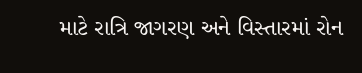માટે રાત્રિ જાગરણ અને વિસ્તારમાં રોન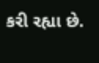કરી રહ્યા છે.